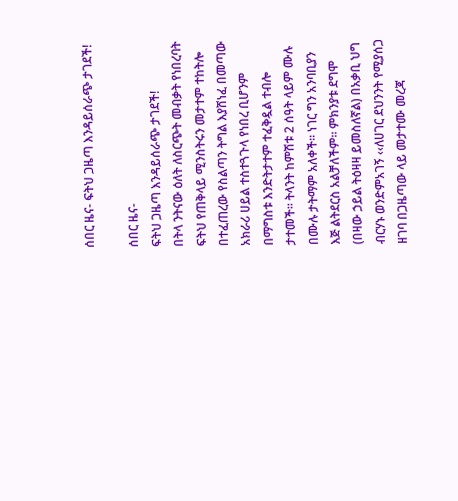ሰበር ዜና- ፍትህ ጋዜጣ እንዳይሰራጭ ታገደች!

ሰበር ዜና-
ፍትህ ጋዜጣ እንዳይሰራጭ ታገደች!
በትላ ንትናው ዕለት ለስርጭት መብቃት የነበረባት ፍትህ የጠቅላይ ሚንስትሩን መታተም ተከትሎ በተፈጠረው የስልጣን ትግል እያሸነፈ በመጣው አክራሪ ሀይል ተስተጓጉላ የነበረ ቢሆንም በማግስቱ እንድትታተም ተፈቅዷል ተብሎ ታተመች፡፡ ትላንት ከምሽቱ 2 ሰዓት ላይም ሙሉ በሙሉ ታትማም አለቀች፡፡ ነገር ግን አንባቢያን እጅ ልትደርስ አልቻለችም፡፡ ምክንያቱ ደግሞ (በዛው ኃይል ትዕዛዛ ይመስለኛል) በአቃቢ ህግ ብርሃኑ ወንድምአገኝ ‹‹ለሀገር ደህንንት የሚያሰጋ ዘገባ በጋዜጣው ላይ መታተሙ መረጃ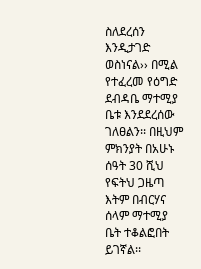ስለደረሰን እንዲታገድ ወስነናል›› በሚል የተፈረመ የዕግድ ደብዳቤ ማተሚያ ቤቱ እንደደረሰው ገለፀልን፡፡ በዚህም ምክንያት በአሁኑ ሰዓት 30 ሺህ የፍትህ ጋዜጣ እትም በብርሃና ሰላም ማተሚያ ቤት ተቆልፎበት ይገኛል፡፡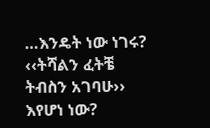…እንዴት ነው ነገሩ? ‹‹ትሻልን ፈትቼ ትብስን አገባሁ›› እየሆነ ነው?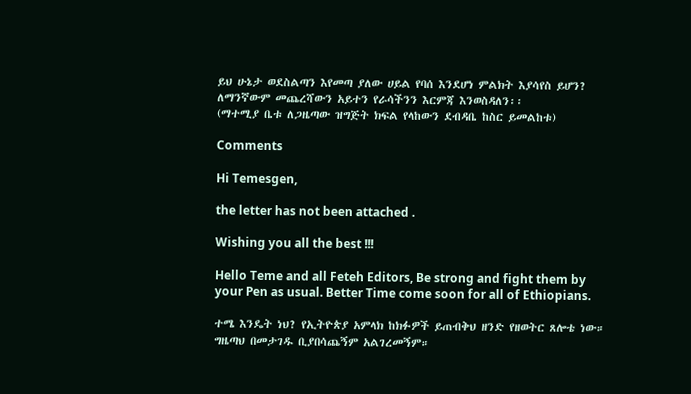ይህ ሁኔታ ወደስልጣን እየመጣ ያለው ሀይል የባሰ እንደሆነ ምልክት እያሳየስ ይሆን? ለማንኛውም መጨረሻውን አይተን የራሳችንን እርምጃ እንወስዳለን፡፡
(ማተሚያ ቤቱ ለጋዜጣው ዝግጅት ክፍል የላከውን ደብዳቤ ከስር ይመልከቱ)

Comments

Hi Temesgen,

the letter has not been attached .

Wishing you all the best !!!

Hello Teme and all Feteh Editors, Be strong and fight them by your Pen as usual. Better Time come soon for all of Ethiopians.

ተሜ እንዴት ነህ? የኢትዮጵያ አምላክ ከክፉዎች ይጠብቅህ ዘንድ የዘወትር ጸሎቴ ነው። ግዜጣህ በመታገዱ ቢያበሳጨኝም አልገረመኝም።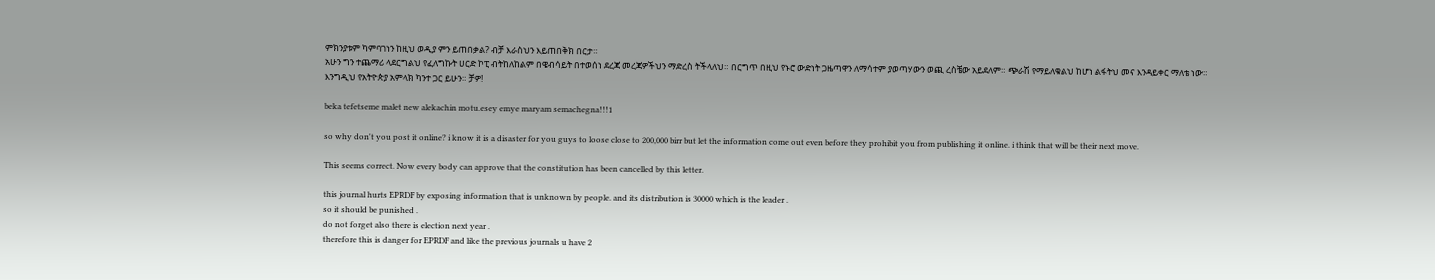ምክንያቱም ካምባገነን ከዚህ ወዲያ ምን ይጠበቃል? ብቻ እራስህን እይጠበቅክ በርታ።
አሁን ግን ተጨማሪ ላደርግልህ የፈለግኩት ሀርድ ኮፒ ብትከለከልም በዌብሳይት በተወሰነ ደረጃ መረጃዎችህን ማድረስ ትችላለህ። በርግጥ በዚህ የኑሮ ውድነት ጋዜጣዋን ለማሳተም ያወጣሃውን ወጪ ረስቼው አይደለም። ጭራሽ የማይለቁልህ ከሆነ ልፋትህ መና እንዳይቀር ማለቴ ነው።
እንግዲህ የአትዮጵያ አምላክ ካንተ ጋር ይሁን። ቻዎ!

beka tefetseme malet new alekachin motu.esey emye maryam semachegna!!!1

so why don't you post it online? i know it is a disaster for you guys to loose close to 200,000 birr but let the information come out even before they prohibit you from publishing it online. i think that will be their next move.

This seems correct. Now every body can approve that the constitution has been cancelled by this letter.

this journal hurts EPRDF by exposing information that is unknown by people. and its distribution is 30000 which is the leader .
so it should be punished .
do not forget also there is election next year .
therefore this is danger for EPRDF and like the previous journals u have 2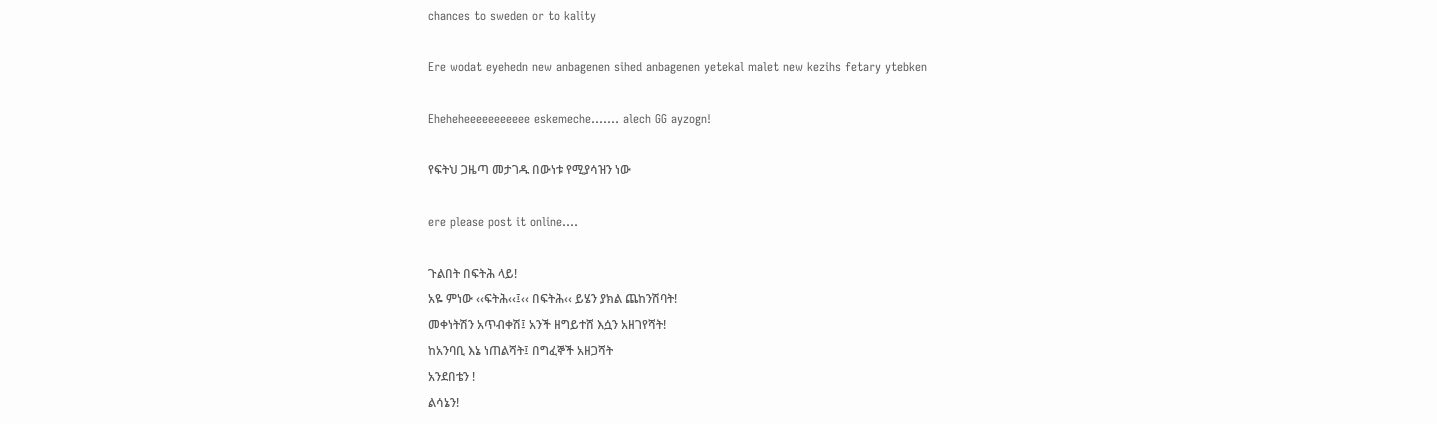chances to sweden or to kality

Ere wodat eyehedn new anbagenen sihed anbagenen yetekal malet new kezihs fetary ytebken

Eheheheeeeeeeeeee eskemeche....... alech GG ayzogn!

የፍትህ ጋዜጣ መታገዱ በውነቱ የሚያሳዝን ነው

ere please post it online....

ጉልበት በፍትሕ ላይ!
አዬ ምነው ‹‹ፍትሕ‹‹፤‹‹ በፍትሕ‹‹ ይሄን ያክል ጨከንሽባት!
መቀነትሽን አጥብቀሽ፤ አንች ዘግይተሸ እሷን አዘገየሻት!
ከአንባቢ እኔ ነጠልሻት፤ በግፈኞች አዘጋሻት
አንደበቴን !
ልሳኔን!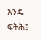እንዴ ፍትሕ፤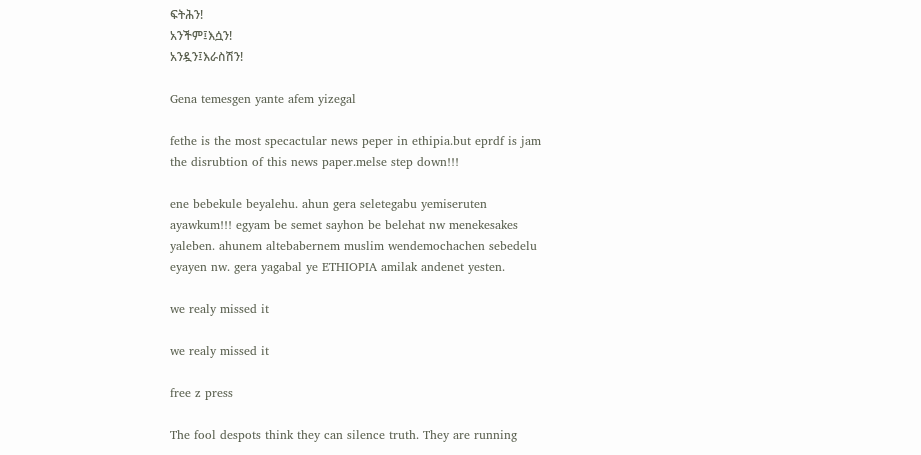ፍትሕን!
አንችም፤እሷን!
አንዷን፤እራስሽን!

Gena temesgen yante afem yizegal

fethe is the most specactular news peper in ethipia.but eprdf is jam the disrubtion of this news paper.melse step down!!!

ene bebekule beyalehu. ahun gera seletegabu yemiseruten ayawkum!!! egyam be semet sayhon be belehat nw menekesakes yaleben. ahunem altebabernem muslim wendemochachen sebedelu eyayen nw. gera yagabal ye ETHIOPIA amilak andenet yesten.

we realy missed it

we realy missed it

free z press

The fool despots think they can silence truth. They are running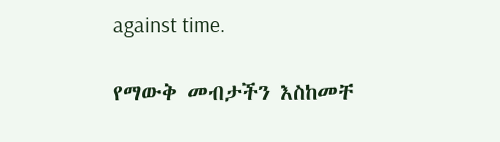against time.

የማውቅ መብታችን እስከመቸ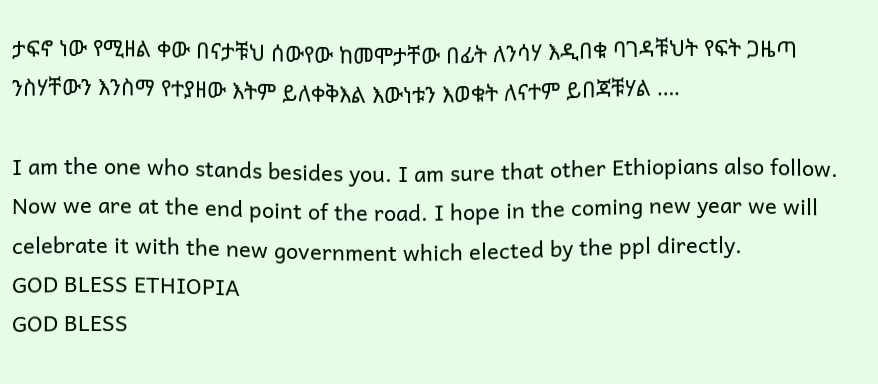ታፍኖ ነው የሚዘል ቀው በናታቹህ ሰውየው ከመሞታቸው በፊት ለንሳሃ እዲበቁ ባገዳቹህት የፍት ጋዜጣ ንስሃቸውን እንስማ የተያዘው እትም ይለቀቅእል እውነቱን እወቁት ለናተም ይበጃቹሃል ….

I am the one who stands besides you. I am sure that other Ethiopians also follow. Now we are at the end point of the road. I hope in the coming new year we will celebrate it with the new government which elected by the ppl directly.
GOD BLESS ETHIOPIA
GOD BLESS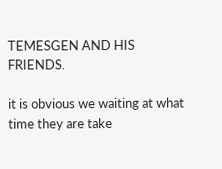TEMESGEN AND HIS FRIENDS.

it is obvious we waiting at what time they are take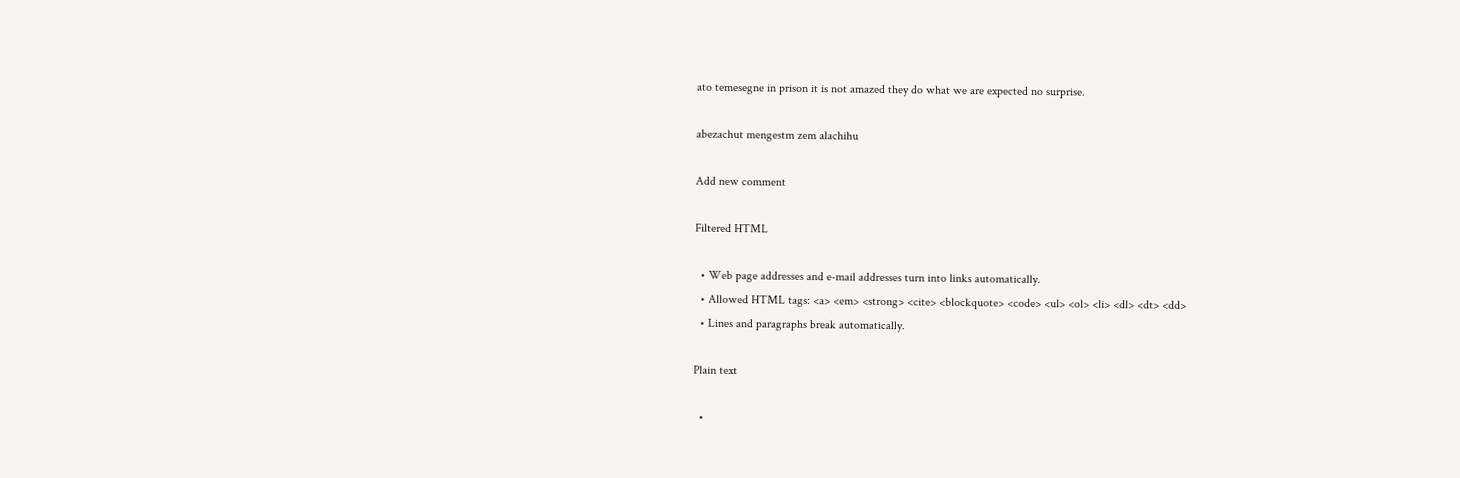ato temesegne in prison it is not amazed they do what we are expected no surprise.

abezachut mengestm zem alachihu

Add new comment

Filtered HTML

  • Web page addresses and e-mail addresses turn into links automatically.
  • Allowed HTML tags: <a> <em> <strong> <cite> <blockquote> <code> <ul> <ol> <li> <dl> <dt> <dd>
  • Lines and paragraphs break automatically.

Plain text

  •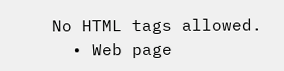No HTML tags allowed.
  • Web page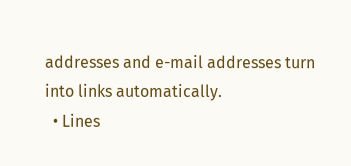addresses and e-mail addresses turn into links automatically.
  • Lines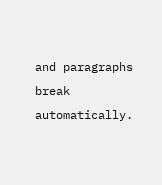and paragraphs break automatically.